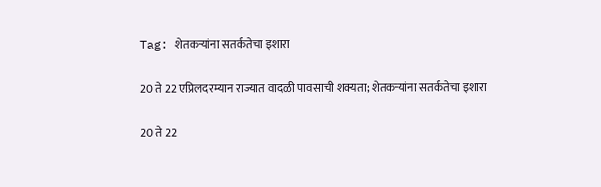Tag: शेतकऱ्यांना सतर्कतेचा इशारा

20 ते 22 एप्रिलदरम्यान राज्यात वादळी पावसाची शक्यता; शेतकऱ्यांना सतर्कतेचा इशारा

20 ते 22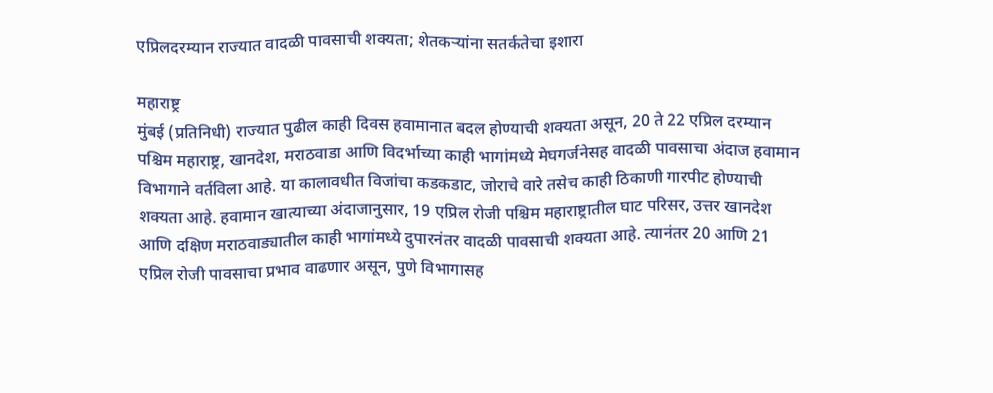एप्रिलदरम्यान राज्यात वादळी पावसाची शक्यता; शेतकऱ्यांना सतर्कतेचा इशारा

महाराष्ट्र
मुंबई (प्रतिनिधी) राज्यात पुढील काही दिवस हवामानात बदल होण्याची शक्यता असून, 20 ते 22 एप्रिल दरम्यान पश्चिम महाराष्ट्र, खानदेश, मराठवाडा आणि विदर्भाच्या काही भागांमध्ये मेघगर्जनेसह वादळी पावसाचा अंदाज हवामान विभागाने वर्तविला आहे. या कालावधीत विजांचा कडकडाट, जोराचे वारे तसेच काही ठिकाणी गारपीट होण्याची शक्यता आहे. हवामान खात्याच्या अंदाजानुसार, 19 एप्रिल रोजी पश्चिम महाराष्ट्रातील घाट परिसर, उत्तर खानदेश आणि दक्षिण मराठवाड्यातील काही भागांमध्ये दुपारनंतर वादळी पावसाची शक्यता आहे. त्यानंतर 20 आणि 21 एप्रिल रोजी पावसाचा प्रभाव वाढणार असून, पुणे विभागासह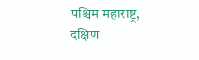पश्चिम महाराष्ट्र, दक्षिण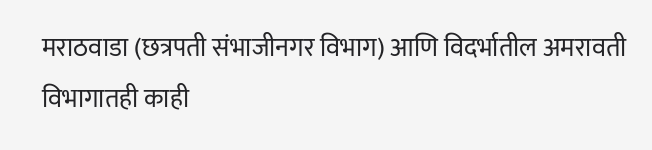मराठवाडा (छत्रपती संभाजीनगर विभाग) आणि विदर्भातील अमरावती विभागातही काही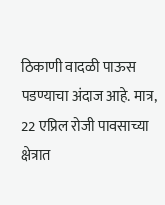ठिकाणी वादळी पाऊस पडण्याचा अंदाज आहे. मात्र, 22 एप्रिल रोजी पावसाच्या क्षेत्रात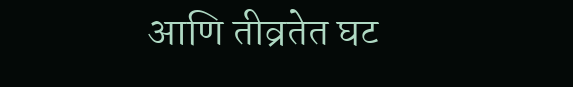आणि तीव्रतेत घट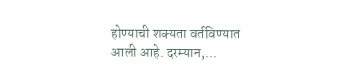होण्याची शक्यता वर्तविण्यात आली आहे. दरम्यान,...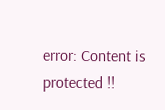error: Content is protected !!